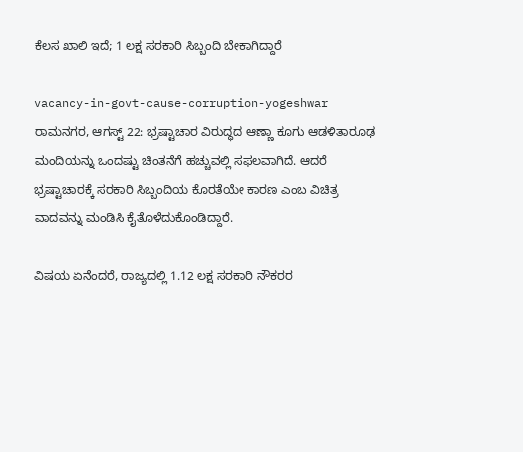ಕೆಲಸ ಖಾಲಿ ಇದೆ; 1 ಲಕ್ಷ ಸರಕಾರಿ ಸಿಬ್ಬಂದಿ ಬೇಕಾಗಿದ್ದಾರೆ

vacancy-in-govt-cause-corruption-yogeshwar
ರಾಮನಗರ, ಆಗಸ್ಟ್ 22: ಭ್ರಷ್ಟಾಚಾರ ವಿರುದ್ಧದ ಆಣ್ಣಾ ಕೂಗು ಆಡಳಿತಾರೂಢ ಮಂದಿಯನ್ನು ಒಂದಷ್ಟು ಚಿಂತನೆಗೆ ಹಚ್ಚುವಲ್ಲಿ ಸಫಲವಾಗಿದೆ. ಆದರೆ ಭ್ರಷ್ಟಾಚಾರಕ್ಕೆ ಸರಕಾರಿ ಸಿಬ್ಬಂದಿಯ ಕೊರತೆಯೇ ಕಾರಣ ಎಂಬ ವಿಚಿತ್ರ ವಾದವನ್ನು ಮಂಡಿಸಿ ಕೈತೊಳೆದುಕೊಂಡಿದ್ದಾರೆ.

ವಿಷಯ ಏನೆಂದರೆ, ರಾಜ್ಯದಲ್ಲಿ 1.12 ಲಕ್ಷ ಸರಕಾರಿ ನೌಕರರ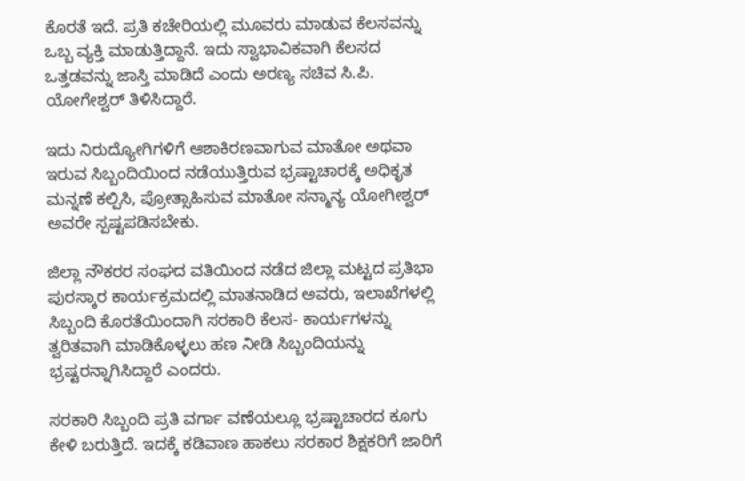ಕೊರತೆ ಇದೆ. ಪ್ರತಿ ಕಚೇರಿಯಲ್ಲಿ ಮೂವರು ಮಾಡುವ ಕೆಲಸವನ್ನು ಒಬ್ಬ ವ್ಯಕ್ತಿ ಮಾಡುತ್ತಿದ್ದಾನೆ. ಇದು ಸ್ವಾಭಾವಿಕವಾಗಿ ಕೆಲಸದ ಒತ್ತಡವನ್ನು ಜಾಸ್ತಿ ಮಾಡಿದೆ ಎಂದು ಅರಣ್ಯ ಸಚಿವ ಸಿ.ಪಿ. ಯೋಗೇಶ್ವರ್ ತಿಳಿಸಿದ್ದಾರೆ.

ಇದು ನಿರುದ್ಯೋಗಿಗಳಿಗೆ ಆಶಾಕಿರಣವಾಗುವ ಮಾತೋ ಅಥವಾ ಇರುವ ಸಿಬ್ಬಂದಿಯಿಂದ ನಡೆಯುತ್ತಿರುವ ಭ್ರಷ್ಟಾಚಾರಕ್ಕೆ ಅಧಿಕೃತ ಮನ್ನಣೆ ಕಲ್ಪಿಸಿ, ಪ್ರೋತ್ಸಾಹಿಸುವ ಮಾತೋ ಸನ್ಮಾನ್ಯ ಯೋಗೀಶ್ವರ್ ಅವರೇ ಸ್ಪಷ್ಟಪಡಿಸಬೇಕು.

ಜಿಲ್ಲಾ ನೌಕರರ ಸಂಘದ ವತಿಯಿಂದ ನಡೆದ ಜಿಲ್ಲಾ ಮಟ್ಟದ ಪ್ರತಿಭಾ ಪುರಸ್ಕಾರ ಕಾರ್ಯಕ್ರಮದಲ್ಲಿ ಮಾತನಾಡಿದ ಅವರು, ಇಲಾಖೆಗಳಲ್ಲಿ ಸಿಬ್ಬಂದಿ ಕೊರತೆಯಿಂದಾಗಿ ಸರಕಾರಿ ಕೆಲಸ- ಕಾರ್ಯಗಳನ್ನು ತ್ವರಿತವಾಗಿ ಮಾಡಿಕೊಳ್ಳಲು ಹಣ ನೀಡಿ ಸಿಬ್ಬಂದಿಯನ್ನು ಭ್ರಷ್ಟರನ್ನಾಗಿಸಿದ್ದಾರೆ ಎಂದರು.

ಸರಕಾರಿ ಸಿಬ್ಬಂದಿ ಪ್ರತಿ ವರ್ಗಾ ವಣೆಯಲ್ಲೂ ಭ್ರಷ್ಟಾಚಾರದ ಕೂಗು ಕೇಳಿ ಬರುತ್ತಿದೆ. ಇದಕ್ಕೆ ಕಡಿವಾಣ ಹಾಕಲು ಸರಕಾರ ಶಿಕ್ಷಕರಿಗೆ ಜಾರಿಗೆ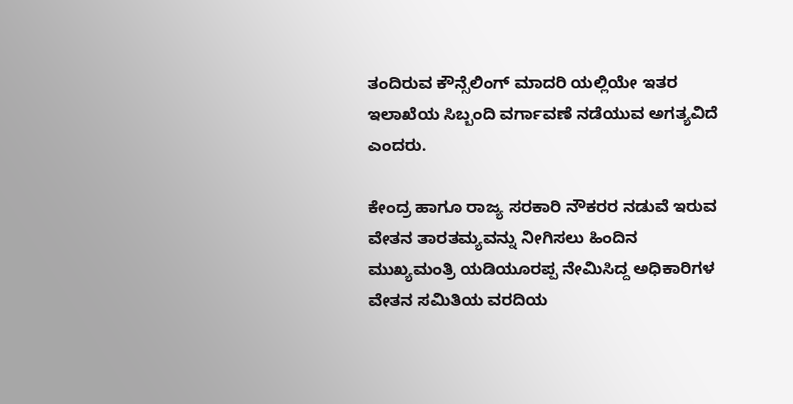ತಂದಿರುವ ಕೌನ್ಸೆಲಿಂಗ್ ಮಾದರಿ ಯಲ್ಲಿಯೇ ಇತರ ಇಲಾಖೆಯ ಸಿಬ್ಬಂದಿ ವರ್ಗಾವಣೆ ನಡೆಯುವ ಅಗತ್ಯವಿದೆ ಎಂದರು.

ಕೇಂದ್ರ ಹಾಗೂ ರಾಜ್ಯ ಸರಕಾರಿ ನೌಕರರ ನಡುವೆ ಇರುವ ವೇತನ ತಾರತಮ್ಯವನ್ನು ನೀಗಿಸಲು ಹಿಂದಿನ ಮುಖ್ಯಮಂತ್ರಿ ಯಡಿಯೂರಪ್ಪ ನೇಮಿಸಿದ್ದ ಅಧಿಕಾರಿಗಳ ವೇತನ ಸಮಿತಿಯ ವರದಿಯ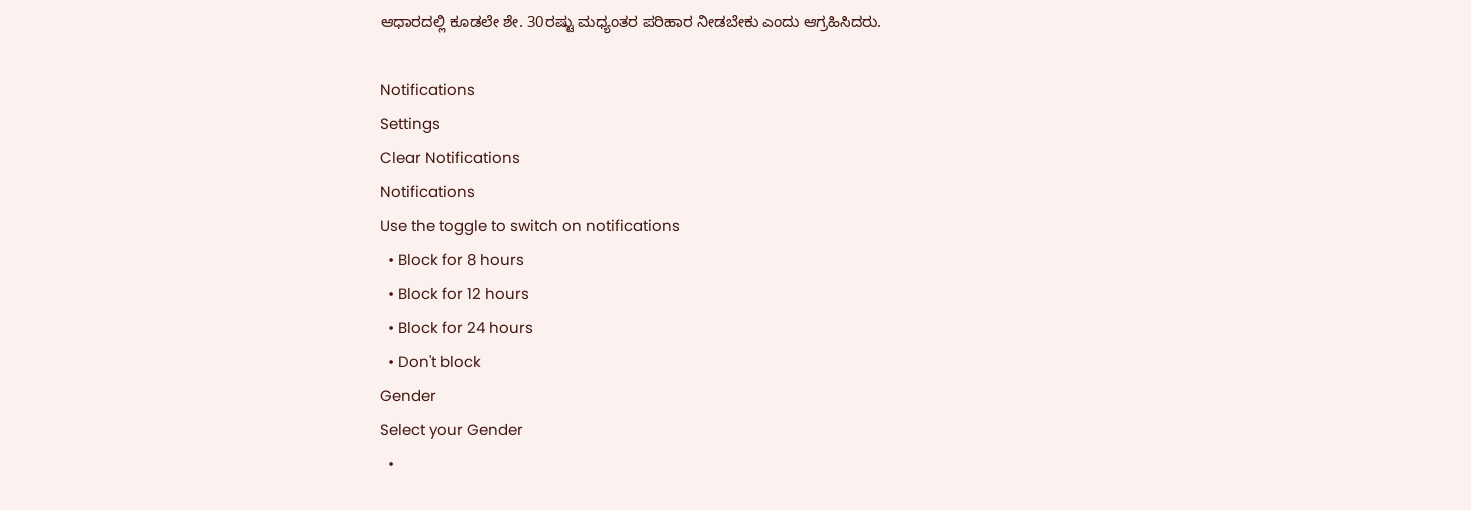ಆಧಾರದಲ್ಲಿ ಕೂಡಲೇ ಶೇ. 30ರಷ್ಟು ಮಧ್ಯಂತರ ಪರಿಹಾರ ನೀಡಬೇಕು ಎಂದು ಆಗ್ರಹಿಸಿದರು.

Notifications
Settings
Clear Notifications
Notifications
Use the toggle to switch on notifications
  • Block for 8 hours
  • Block for 12 hours
  • Block for 24 hours
  • Don't block
Gender
Select your Gender
  •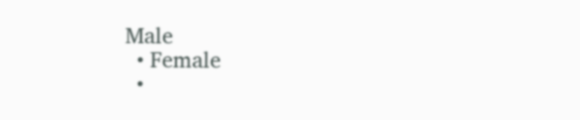Male
  • Female
  •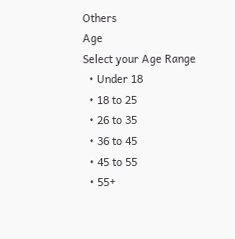Others
Age
Select your Age Range
  • Under 18
  • 18 to 25
  • 26 to 35
  • 36 to 45
  • 45 to 55
  • 55+